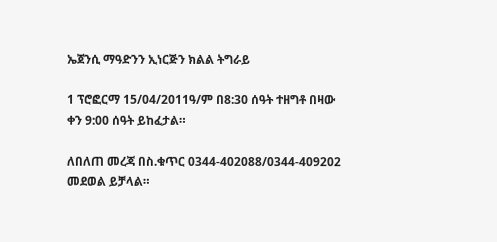ኤጀንሲ ማዓድንን ኢነርጅን ክልል ትግራይ

1 ፕሮፎርማ 15/04/2011ዓ/ም በ8:30 ሰዓት ተዘግቶ በዛው ቀን 9:00 ሰዓት ይከፈታል።

ለበለጠ መረጃ በስ.ቁጥር 0344-402088/0344-409202 መደወል ይቻላል።